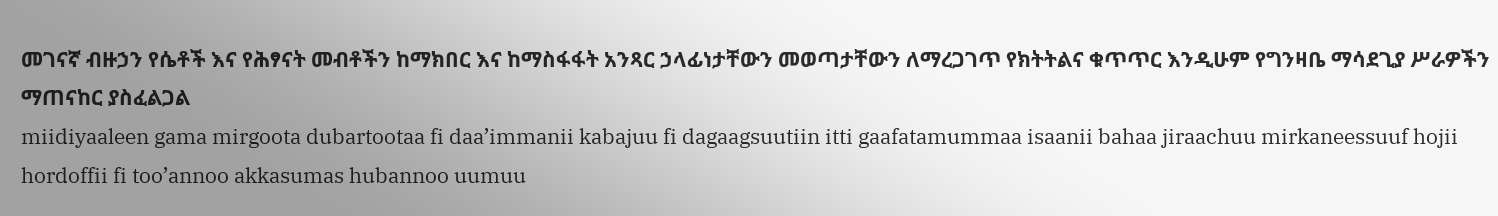መገናኛ ብዙኃን የሴቶች እና የሕፃናት መብቶችን ከማክበር እና ከማስፋፋት አንጻር ኃላፊነታቸውን መወጣታቸውን ለማረጋገጥ የክትትልና ቁጥጥር እንዲሁም የግንዛቤ ማሳደጊያ ሥራዎችን ማጠናከር ያስፈልጋል
miidiyaaleen gama mirgoota dubartootaa fi daa’immanii kabajuu fi dagaagsuutiin itti gaafatamummaa isaanii bahaa jiraachuu mirkaneessuuf hojii hordoffii fi too’annoo akkasumas hubannoo uumuu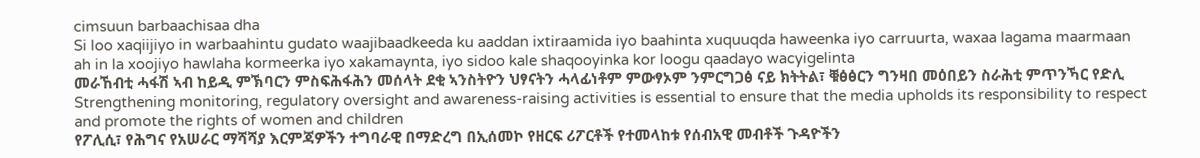cimsuun barbaachisaa dha
Si loo xaqiijiyo in warbaahintu gudato waajibaadkeeda ku aaddan ixtiraamida iyo baahinta xuquuqda haweenka iyo carruurta, waxaa lagama maarmaan ah in la xoojiyo hawlaha kormeerka iyo xakamaynta, iyo sidoo kale shaqooyinka kor loogu qaadayo wacyigelinta
መራኸብቲ ሓፋሽ ኣብ ከይዲ ምኽባርን ምስፍሕፋሕን መሰላት ደቂ ኣንስትዮን ህፃናትን ሓላፊነቶም ምውፃኦም ንምርግጋፅ ናይ ክትትል፣ ቑፅፅርን ግንዛበ መዕበይን ስራሕቲ ምጥንኻር የድሊ
Strengthening monitoring, regulatory oversight and awareness-raising activities is essential to ensure that the media upholds its responsibility to respect and promote the rights of women and children
የፖሊሲ፣ የሕግና የአሠራር ማሻሻያ እርምጃዎችን ተግባራዊ በማድረግ በኢሰመኮ የዘርፍ ሪፖርቶች የተመላከቱ የሰብአዊ መብቶች ጉዳዮችን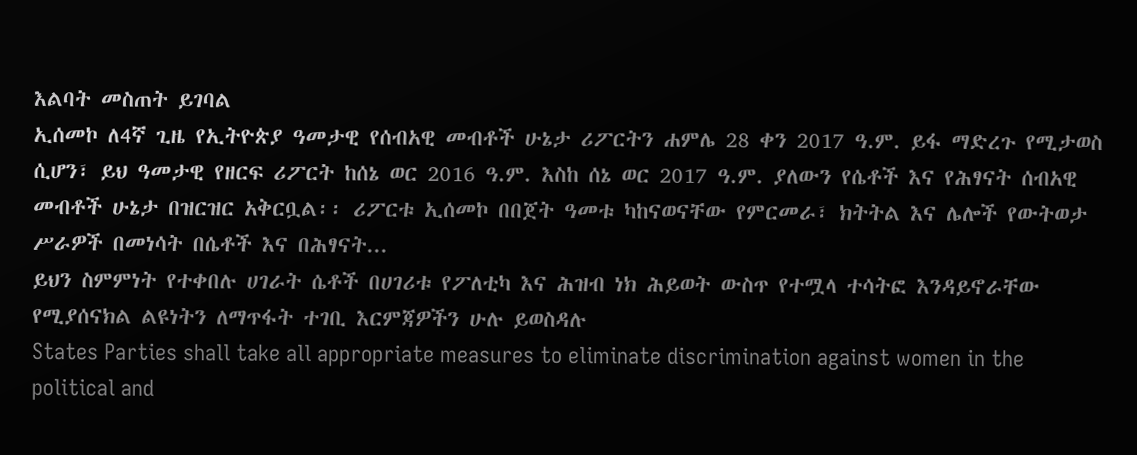እልባት መስጠት ይገባል
ኢሰመኮ ለ4ኛ ጊዜ የኢትዮጵያ ዓመታዊ የሰብአዊ መብቶች ሁኔታ ሪፖርትን ሐምሌ 28 ቀን 2017 ዓ.ም. ይፋ ማድረጉ የሚታወስ ሲሆን፣ ይህ ዓመታዊ የዘርፍ ሪፖርት ከሰኔ ወር 2016 ዓ.ም. እስከ ሰኔ ወር 2017 ዓ.ም. ያለውን የሴቶች እና የሕፃናት ሰብአዊ መብቶች ሁኔታ በዝርዝር አቅርቧል፡፡ ሪፖርቱ ኢሰመኮ በበጀት ዓመቱ ካከናወናቸው የምርመራ፣ ክትትል እና ሌሎች የውትወታ ሥራዎች በመነሳት በሴቶች እና በሕፃናት...
ይህን ስምምነት የተቀበሉ ሀገራት ሴቶች በሀገሪቱ የፖለቲካ እና ሕዝብ ነክ ሕይወት ውስጥ የተሟላ ተሳትፎ እንዳይኖራቸው የሚያሰናክል ልዩነትን ለማጥፋት ተገቢ እርምጃዎችን ሁሉ ይወስዳሉ
States Parties shall take all appropriate measures to eliminate discrimination against women in the political and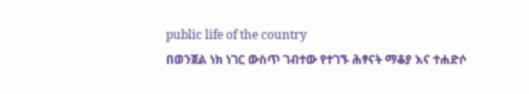public life of the country
በወንጀል ነክ ነገር ውስጥ ገብተው የተገኙ ሕፃናት ማቆያ እና ተሐድሶ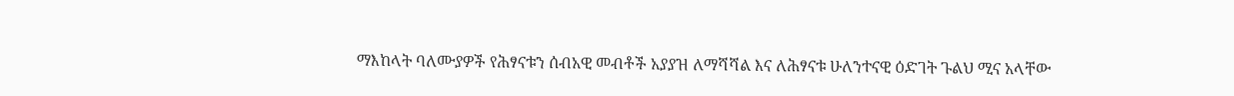ማእከላት ባለሙያዎች የሕፃናቱን ሰብአዊ መብቶች አያያዝ ለማሻሻል እና ለሕፃናቱ ሁለንተናዊ ዕድገት ጉልህ ሚና አላቸው